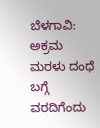ಬೆಳಗಾವಿ: ಅಕ್ರಮ ಮರಳು ದಂಧೆ ಬಗ್ಗೆ ವರದಿಗೆಂದು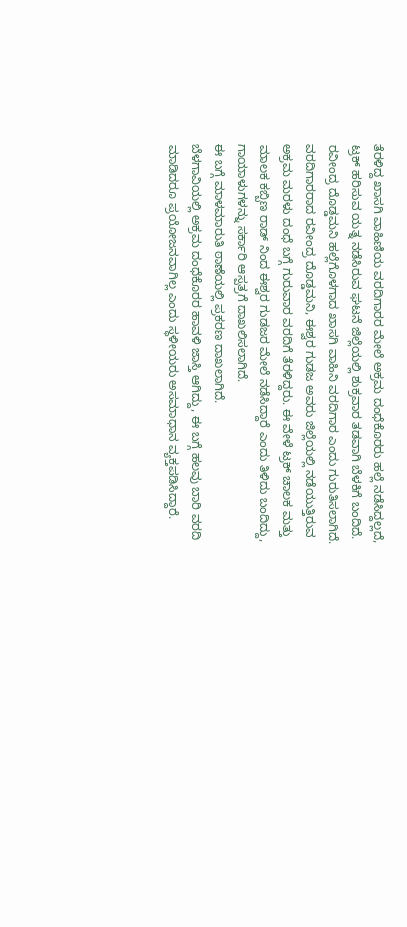ತೆರಳಿದ್ದ ಖಾಸಗಿ ವಾಹಿಣಿಯ ವರದಿಗಾರರ ಮೇಲೆ ಅಕ್ರಮ ದಂಧೆಕೊರರು ಹಲ್ಲೆ ನಡೆಸಿದ್ದಲ್ಲದೆ, ಟ್ರಕ್ ಹರಿಸುವ ಯತ್ನ ನಡೆಸಿರುವ ಘಟನೆ ಜಿಲ್ಲೆಯಲ್ಲಿ ಶುಕ್ರವಾರ ತಡವಾಗಿ ಬೆಳಕಿಗೆ ಬಂದಿದೆ.
ರವೀಂದ್ರ ದೊಡ್ಡಮನಿ ಹಲ್ಲೆಗೊಳಗಾದ ಖಾಸಗಿ ವಾಹಿನಿ ವರದಿಗಾರ ಎಂದು ಗುರುತಿಸಲಾಗಿದೆ.
ವರದಿಗಾರರಾದ ರವೀಂದ್ರ ದೊಡ್ಡಮನಿ, ಈಶ್ವರ ಗುಡಜ ಅವರು ಜಿಲ್ಲೆಯಲ್ಲಿ ನಡೆಯುತ್ತಿರುವ ಅಕ್ರಮ ಮರಳು ದಂಧೆ ಬಗ್ಗೆ ಗುರುವಾರ ವರದಿಗೆ ತೆರಳಿದ್ದರು. ಈ ವೇಳೆ ಟ್ರಕ್ ಚಾಲಕ ಮತ್ತು ಮಾಲಕ ಕಬ್ಬಿಣ ರಾಡ್ ನಿಂದ ಈಶ್ವರ ಗುಡಜರ ಮೇಲೆ ನಡೆಸಿದ್ದಾರೆ ಎಂದು ತಿಳಿದು ಬಂದಿದ್ದು, ಗಾಯಾಳುಗಳನ್ನು ಸರ್ಕಾರಿ ಆಸ್ಪತ್ರಗೆ ದಾಖಲಿಸಲಾಗಿದೆ.
ಈ ಬಗ್ಗೆ ಮಾಳಮಾರುತಿ ಠಾಣೆಯಲ್ಲಿ ಪ್ರಕರಣ ದಾಖಲಾಗಿದೆ.
ಬೆಳಗಾವಿಯಲ್ಲಿ ಅಕ್ರಮ ದಂಧೆಕೊರರ ಹಾವಳಿ ಜಾಸ್ತಿ ಆಗಿದ್ದು, ಈ ಬಗ್ಗೆ ಹಲವು ಬಾರಿ ವರದಿ ಮಾಡಿದರೂ ಪ್ರಯೋಜನವಾಗಿಲ್ಲ ಎಂದು ಸ್ಥಳೀಯರು ಅಸಮಾಧಾನ ವ್ಯಕ್ತಪಡಿಸಿದ್ದಾರೆ.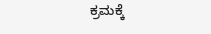ಕ್ರಮಕ್ಕೆ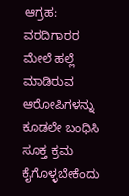ಆಗ್ರಹ: ವರದಿಗಾರರ ಮೇಲೆ ಹಲ್ಲೆ ಮಾಡಿರುವ ಆರೋಪಿಗಳನ್ನು ಕೂಡಲೇ ಬಂಧಿಸಿ ಸೂಕ್ತ ಕ್ರಮ ಕೈಗೊಳ್ಳಬೇಕೆಂದು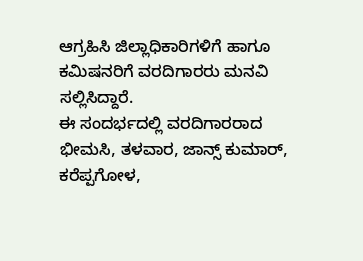ಆಗ್ರಹಿಸಿ ಜಿಲ್ಲಾಧಿಕಾರಿಗಳಿಗೆ ಹಾಗೂ ಕಮಿಷನರಿಗೆ ವರದಿಗಾರರು ಮನವಿ ಸಲ್ಲಿಸಿದ್ದಾರೆ.
ಈ ಸಂದರ್ಭದಲ್ಲಿ ವರದಿಗಾರರಾದ ಭೀಮಸಿ, ತಳವಾರ, ಜಾನ್ಸ್ ಕುಮಾರ್, ಕರೆಪ್ಪಗೋಳ,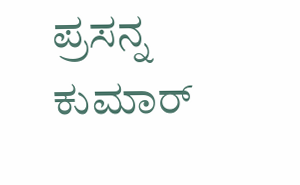ಪ್ರಸನ್ನ ಕುಮಾರ್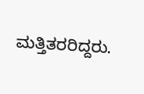ಮತ್ತಿತರರಿದ್ದರು.